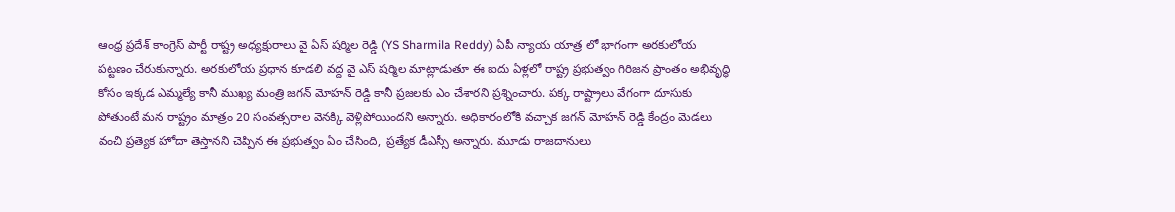ఆంధ్ర ప్రదేశ్ కాంగ్రెస్ పార్టీ రాష్ట్ర అధ్యక్షురాలు వై ఏస్ షర్మిల రెడ్డి (YS Sharmila Reddy) ఏపీ న్యాయ యాత్ర లో భాగంగా అరకులోయ పట్టణం చేరుకున్నారు. అరకులోయ ప్రధాన కూడలి వద్ద వై ఎస్ షర్మిల మాట్లాడుతూ ఈ ఐదు ఏళ్లలో రాష్ట్ర ప్రభుత్వం గిరిజన ప్రాంతం అభివృద్ధి కోసం ఇక్కడ ఎమ్మల్యే కానీ ముఖ్య మంత్రి జగన్ మోహన్ రెడ్డి కానీ ప్రజలకు ఎం చేశారని ప్రశ్నించారు. పక్క రాష్ట్రాలు వేగంగా దూసుకు పోతుంటే మన రాష్ట్రం మాత్రం 20 సంవత్సరాల వెనక్కి వెళ్లిపోయిందని అన్నారు. అధికారంలోకి వచ్చాక జగన్ మోహన్ రెడ్డి కేంద్రం మెడలు వంచి ప్రత్యెక హోదా తెస్తానని చెప్పిన ఈ ప్రభుత్వం ఏం చేసింది, ప్రత్యేక డీఎస్సీ అన్నారు. మూడు రాజదానులు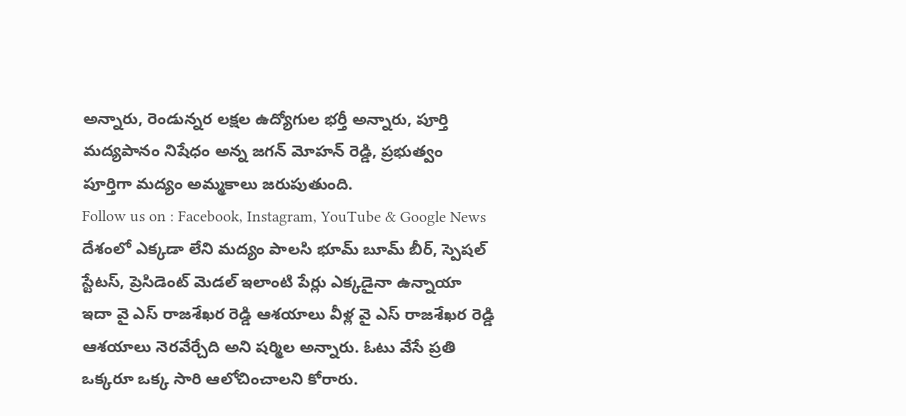అన్నారు, రెండున్నర లక్షల ఉద్యోగుల భర్తీ అన్నారు, పూర్తి మద్యపానం నిషేధం అన్న జగన్ మోహన్ రెడ్డి, ప్రభుత్వం పూర్తిగా మద్యం అమ్మకాలు జరుపుతుంది.
Follow us on : Facebook, Instagram, YouTube & Google News
దేశంలో ఎక్కడా లేని మద్యం పాలసి భూమ్ బూమ్ బీర్, స్పెషల్ స్టేటస్, ప్రెసిడెంట్ మెడల్ ఇలాంటి పేర్లు ఎక్కడైనా ఉన్నాయా ఇదా వై ఎస్ రాజశేఖర రెడ్డి ఆశయాలు వీళ్ల వై ఎస్ రాజశేఖర రెడ్డి ఆశయాలు నెరవేర్చేది అని షర్మిల అన్నారు. ఓటు వేసే ప్రతి ఒక్కరూ ఒక్క సారి ఆలోచించాలని కోరారు.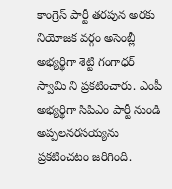కాంగ్రెస్ పార్టీ తరపున అరకు నియోజక వర్గం అసెంబ్లీ అభ్యర్థిగా శెట్టి గంగాధర్ స్వామి ని ప్రకటించారు. ఎంపీ అభ్యర్థిగా సిపిఎం పార్టీ నుండి అప్పలనరసయ్యను ప్రకటించటం జరిగింది.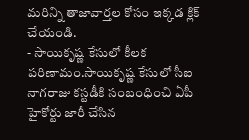మరిన్ని తాజావార్తల కోసం ఇక్కడ క్లిక్ చేయండి.
- సాయికృష్ణ కేసులో కీలక పరిణామం.సాయికృష్ణ కేసులో సీఐ నాగరాజు కస్టడీకి సంబంధించి ఏపీ హైకోర్టు జారీ చేసిన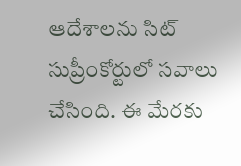ఆదేశాలను సిట్ సుప్రీంకోర్టులో సవాలు చేసింది. ఈ మేరకు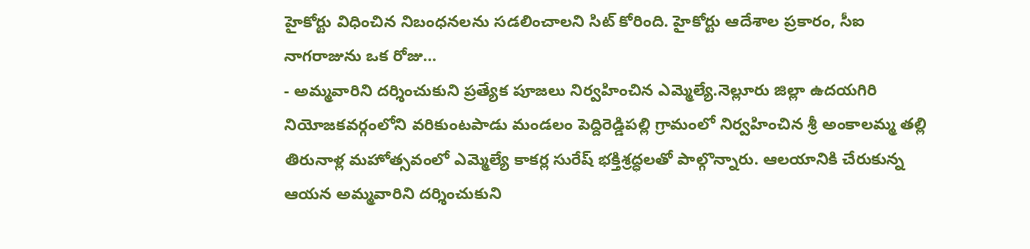హైకోర్టు విధించిన నిబంధనలను సడలించాలని సిట్ కోరింది. హైకోర్టు ఆదేశాల ప్రకారం, సీఐ నాగరాజును ఒక రోజు…
- అమ్మవారిని దర్శించుకుని ప్రత్యేక పూజలు నిర్వహించిన ఎమ్మెల్యే.నెల్లూరు జిల్లా ఉదయగిరి నియోజకవర్గంలోని వరికుంటపాడు మండలం పెద్దిరెడ్డిపల్లి గ్రామంలో నిర్వహించిన శ్రీ అంకాలమ్మ తల్లి తిరునాళ్ల మహోత్సవంలో ఎమ్మెల్యే కాకర్ల సురేష్ భక్తిశ్రద్ధలతో పాల్గొన్నారు. ఆలయానికి చేరుకున్న ఆయన అమ్మవారిని దర్శించుకుని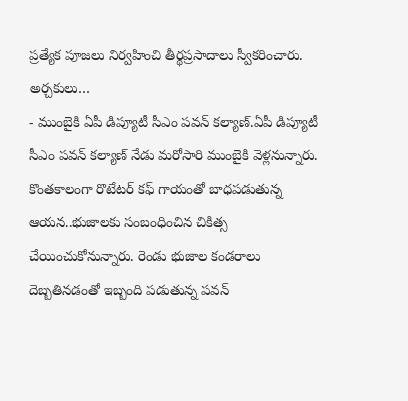ప్రత్యేక పూజలు నిర్వహించి తీర్థప్రసాదాలు స్వీకరించారు. అర్చకులు…
- ముంబైకి ఏపీ డిప్యూటీ సీఎం పవన్ కల్యాణ్.ఏపీ డిప్యూటీ సీఎం పవన్ కల్యాణ్ నేడు మరోసారి ముంబైకి వెళ్లనున్నారు. కొంతకాలంగా రొటేటర్ కఫ్ గాయంతో బాధపడుతున్న ఆయన..భుజాలకు సంబంధించిన చికిత్స చేయించుకోనున్నారు. రెండు భుజాల కండరాలు దెబ్బతినడంతో ఇబ్బంది పడుతున్న పవన్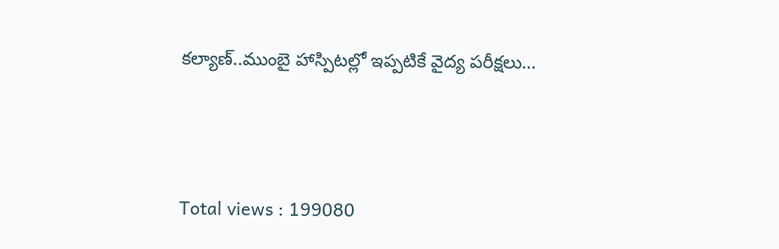కల్యాణ్..ముంబై హాస్పిటల్లో ఇప్పటికే వైద్య పరీక్షలు…





Total views : 199080